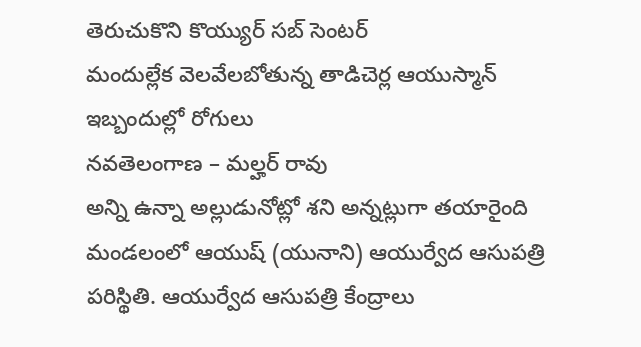తెరుచుకొని కొయ్యుర్ సబ్ సెంటర్
మందుల్లేక వెలవేలబోతున్న తాడిచెర్ల ఆయుస్మాన్
ఇబ్బందుల్లో రోగులు
నవతెలంగాణ – మల్హర్ రావు
అన్ని ఉన్నా అల్లుడునోట్లో శని అన్నట్లుగా తయారైంది మండలంలో ఆయుష్ (యునాని) ఆయుర్వేద ఆసుపత్రి పరిస్థితి. ఆయుర్వేద ఆసుపత్రి కేంద్రాలు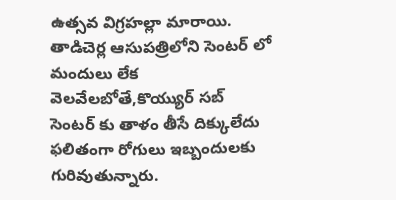ఉత్సవ విగ్రహల్లా మారాయి. తాడిచెర్ల ఆసుపత్రిలోని సెంటర్ లో మందులు లేక వెలవేలబోతే,కొయ్యుర్ సబ్ సెంటర్ కు తాళం తీసే దిక్కులేదు ఫలితంగా రోగులు ఇబ్బందులకు గురివుతున్నారు.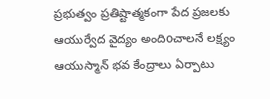ప్రభుత్వం ప్రతిష్టాత్మకంగా పేద ప్రజలకు ఆయుర్వేద వైద్యం అందిoచాలనే లక్ష్యం ఆయుస్మాన్ భవ కేంద్రాలు ఏర్పాటు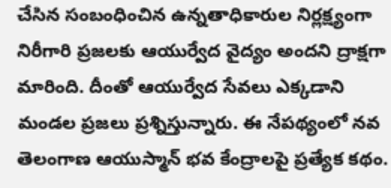చేసిన సంబంధించిన ఉన్నతాధికారుల నిర్లక్ష్యంగా నిరీగారి ప్రజలకు ఆయుర్వేద వైద్యం అందని ద్రాక్షగా మారింది. దీంతో ఆయుర్వేద సేవలు ఎక్కడాని మండల ప్రజలు ప్రశ్నిస్తున్నారు. ఈ నేపథ్యంలో నవ తెలంగాణ ఆయుస్మాన్ భవ కేంద్రాలపై ప్రత్యేక కథం.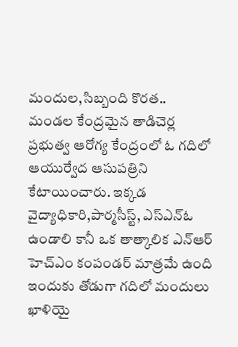మందుల,సిబ్బంది కొరత..
మండల కేంద్రమైన తాడిచెర్ల ప్రభుత్వ ఆరోగ్య కేంద్రంలో ఓ గదిలో ఆయుర్వేద ఆసుపత్రిని కేటాయించారు. ఇక్కడ వైద్యాధికారి,పార్మసీస్ట్, ఎస్ఎన్ఓ ఉండాలి కానీ ఒక తాత్కాలిక ఎన్ఆర్ హెచ్ఎం కంపండర్ మాత్రమే ఉంది ఇందుకు తోడుగా గదిలో మందులు ఖాళియై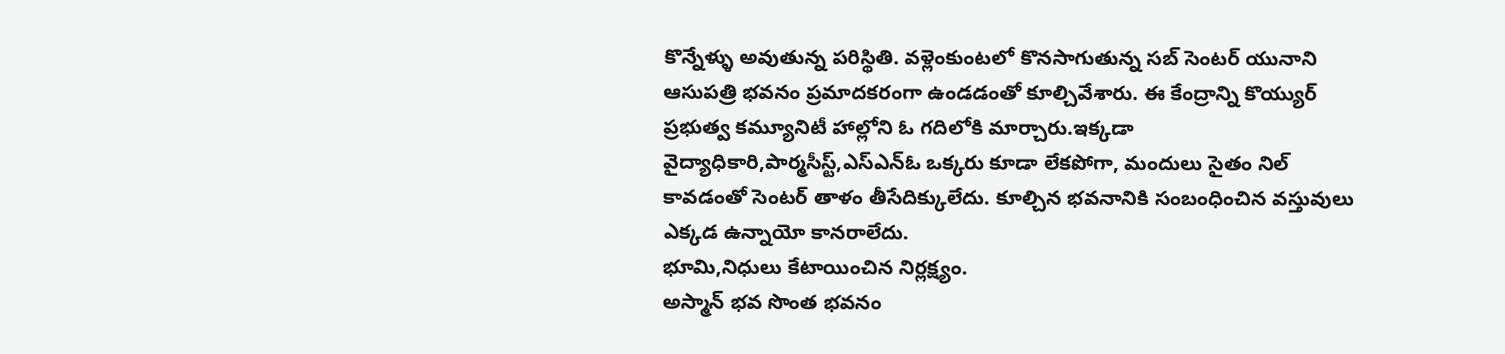కొన్నేళ్ళు అవుతున్న పరిస్థితి. వళ్లెంకుంటలో కొనసాగుతున్న సబ్ సెంటర్ యునాని ఆసుపత్రి భవనం ప్రమాదకరంగా ఉండడంతో కూల్చివేశారు. ఈ కేంద్రాన్ని కొయ్యుర్ ప్రభుత్వ కమ్యూనిటీ హాల్లోని ఓ గదిలోకి మార్చారు.ఇక్కడా వైద్యాధికారి,పార్మసీస్ట్,ఎస్ఎన్ఓ ఒక్కరు కూడా లేకపోగా, మందులు సైతం నిల్ కావడంతో సెంటర్ తాళం తీసేదిక్కులేదు. కూల్చిన భవనానికి సంబంధించిన వస్తువులు ఎక్కడ ఉన్నాయో కానరాలేదు.
భూమి,నిధులు కేటాయించిన నిర్లక్ష్యం.
అస్మాన్ భవ సొంత భవనం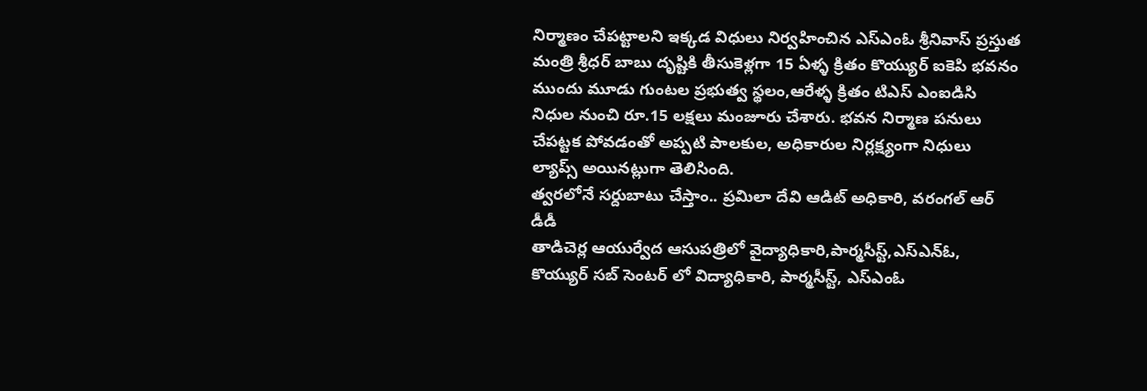నిర్మాణం చేపట్టాలని ఇక్కడ విధులు నిర్వహించిన ఎస్ఎంఓ శ్రీనివాస్ ప్రస్తుత మంత్రి శ్రీధర్ బాబు దృష్టికి తీసుకెళ్లగా 15 ఏళ్ళ క్రితం కొయ్యుర్ ఐకెపి భవనం ముందు మూడు గుంటల ప్రభుత్వ స్థలం,ఆరేళ్ళ క్రితం టిఎస్ ఎంఐడిసి నిధుల నుంచి రూ.15 లక్షలు మంజూరు చేశారు. భవన నిర్మాణ పనులు చేపట్టక పోవడంతో అప్పటి పాలకుల, అధికారుల నిర్లక్ష్యంగా నిధులు ల్యాప్స్ అయినట్లుగా తెలిసింది.
త్వరలోనే సర్దుబాటు చేస్తాం.. ప్రమిలా దేవి ఆడిట్ అధికారి, వరంగల్ ఆర్ డీడీ
తాడిచెర్ల ఆయుర్వేద ఆసుపత్రిలో వైద్యాధికారి,పార్మసీస్ట్,ఎస్ఎన్ఓ, కొయ్యుర్ సబ్ సెంటర్ లో విద్యాధికారి, పార్మసీస్ట్, ఎస్ఎంఓ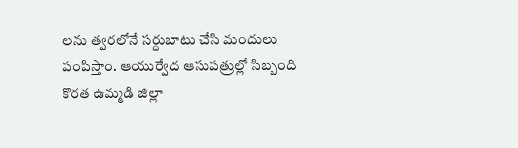లను త్వరలోనే సర్దుబాటు చేసి మందులు పంపిస్తాం. ఆయుర్వేద ఆసుపత్రుల్లో సిబ్బంది కొరత ఉమ్మడి జిల్లా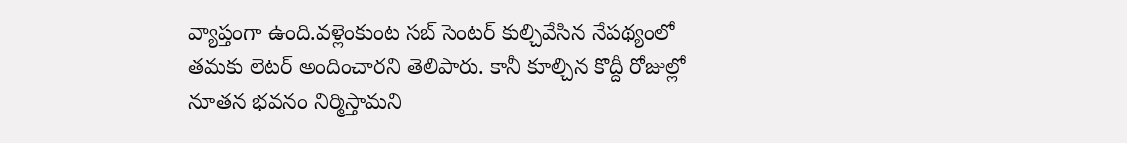వ్యాప్తంగా ఉంది.వళ్లెంకుంట సబ్ సెంటర్ కుల్చివేసిన నేపథ్యంలో తమకు లెటర్ అందించారని తెలిపారు. కానీ కూల్చిన కొద్దీ రోజుల్లో నూతన భవనం నిర్మిస్తామని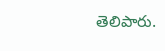తెలిపారు.